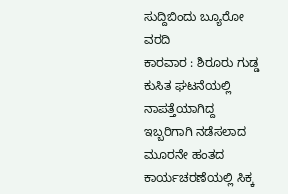ಸುದ್ದಿಬಿಂದು ಬ್ಯೂರೋ ವರದಿ
ಕಾರವಾರ : ಶಿರೂರು ಗುಡ್ಡ ಕುಸಿತ ಘಟನೆಯಲ್ಲಿ ನಾಪತ್ತೆಯಾಗಿದ್ದ ಇಬ್ಬರಿಗಾಗಿ ನಡೆಸಲಾದ ಮೂರನೇ ಹಂತದ ಕಾರ್ಯಚರಣೆಯಲ್ಲಿ ಸಿಕ್ಕ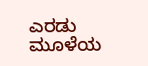ಎರಡು ಮೂಳೆಯ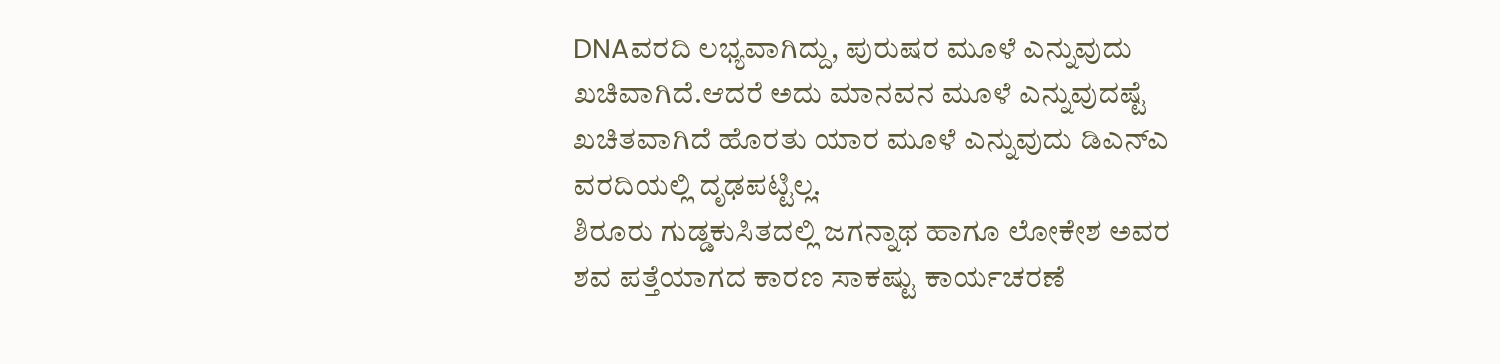DNAವರದಿ ಲಭ್ಯವಾಗಿದ್ದು, ಪುರುಷರ ಮೂಳೆ ಎನ್ನುವುದು ಖಚಿವಾಗಿದೆ.ಆದರೆ ಅದು ಮಾನವನ ಮೂಳೆ ಎನ್ನುವುದಷ್ಟೆ ಖಚಿತವಾಗಿದೆ ಹೊರತು ಯಾರ ಮೂಳೆ ಎನ್ನುವುದು ಡಿಎನ್ಎ ವರದಿಯಲ್ಲಿ ದೃಢಪಟ್ಟಿಲ್ಲ.
ಶಿರೂರು ಗುಡ್ಡಕುಸಿತದಲ್ಲಿ ಜಗನ್ನಾಥ ಹಾಗೂ ಲೋಕೇಶ ಅವರ ಶವ ಪತ್ತೆಯಾಗದ ಕಾರಣ ಸಾಕಷ್ಟು ಕಾರ್ಯಚರಣೆ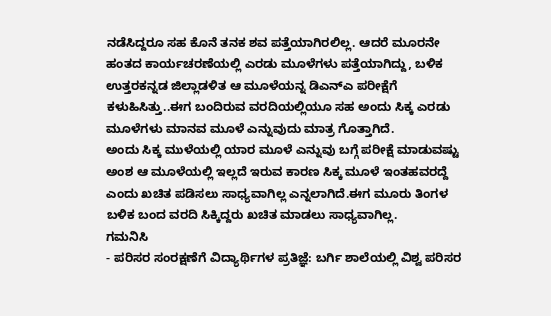ನಡೆಸಿದ್ದರೂ ಸಹ ಕೊನೆ ತನಕ ಶವ ಪತ್ತೆಯಾಗಿರಲಿಲ್ಲ. ಆದರೆ ಮೂರನೇ ಹಂತದ ಕಾರ್ಯಚರಣೆಯಲ್ಲಿ ಎರಡು ಮೂಳೆಗಳು ಪತ್ತೆಯಾಗಿದ್ದು, ಬಳಿಕ ಉತ್ತರಕನ್ನಡ ಜಿಲ್ಲಾಡಳಿತ ಆ ಮೂಳೆಯನ್ನ ಡಿಎನ್ಎ ಪರೀಕ್ಷೆಗೆ ಕಳುಹಿಸಿತ್ತು..ಈಗ ಬಂದಿರುವ ವರದಿಯಲ್ಲಿಯೂ ಸಹ ಅಂದು ಸಿಕ್ಕ ಎರಡು ಮೂಳೆಗಳು ಮಾನವ ಮೂಳೆ ಎನ್ನುವುದು ಮಾತ್ರ ಗೊತ್ತಾಗಿದೆ.
ಅಂದು ಸಿಕ್ಕ ಮುಳೆಯಲ್ಲಿ ಯಾರ ಮೂಳೆ ಎನ್ನುವು ಬಗ್ಗೆ ಪರೀಕ್ಷೆ ಮಾಡುವಷ್ಟು ಅಂಶ ಆ ಮೂಳೆಯಲ್ಲಿ ಇಲ್ಲದೆ ಇರುವ ಕಾರಣ ಸಿಕ್ಕ ಮೂಳೆ ಇಂತಹವರದ್ದೆ ಎಂದು ಖಚಿತ ಪಡಿಸಲು ಸಾಧ್ಯವಾಗಿಲ್ಲ ಎನ್ನಲಾಗಿದೆ.ಈಗ ಮೂರು ತಿಂಗಳ ಬಳಿಕ ಬಂದ ವರದಿ ಸಿಕ್ಕಿದ್ದರು ಖಚಿತ ಮಾಡಲು ಸಾಧ್ಯವಾಗಿಲ್ಲ.
ಗಮನಿಸಿ
- ಪರಿಸರ ಸಂರಕ್ಷಣೆಗೆ ವಿದ್ಯಾರ್ಥಿಗಳ ಪ್ರತಿಜ್ಞೆ: ಬರ್ಗಿ ಶಾಲೆಯಲ್ಲಿ ವಿಶ್ವ ಪರಿಸರ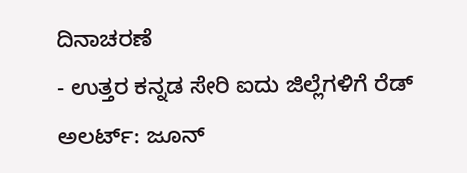ದಿನಾಚರಣೆ
- ಉತ್ತರ ಕನ್ನಡ ಸೇರಿ ಐದು ಜಿಲ್ಲೆಗಳಿಗೆ ರೆಡ್ ಅಲರ್ಟ್: ಜೂನ್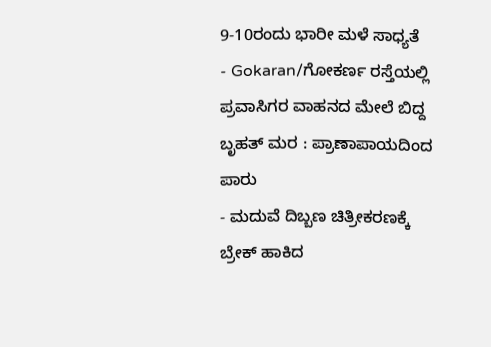9-10ರಂದು ಭಾರೀ ಮಳೆ ಸಾಧ್ಯತೆ
- Gokaran/ಗೋಕರ್ಣ ರಸ್ತೆಯಲ್ಲಿ ಪ್ರವಾಸಿಗರ ವಾಹನದ ಮೇಲೆ ಬಿದ್ದ ಬೃಹತ್ ಮರ : ಪ್ರಾಣಾಪಾಯದಿಂದ ಪಾರು
- ಮದುವೆ ದಿಬ್ಬಣ ಚಿತ್ರೀಕರಣಕ್ಕೆ ಬ್ರೇಕ್ ಹಾಕಿದ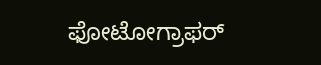ಫೋಟೋಗ್ರಾಫರ್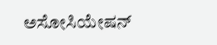ಅಸೋಸಿಯೇಷನ್